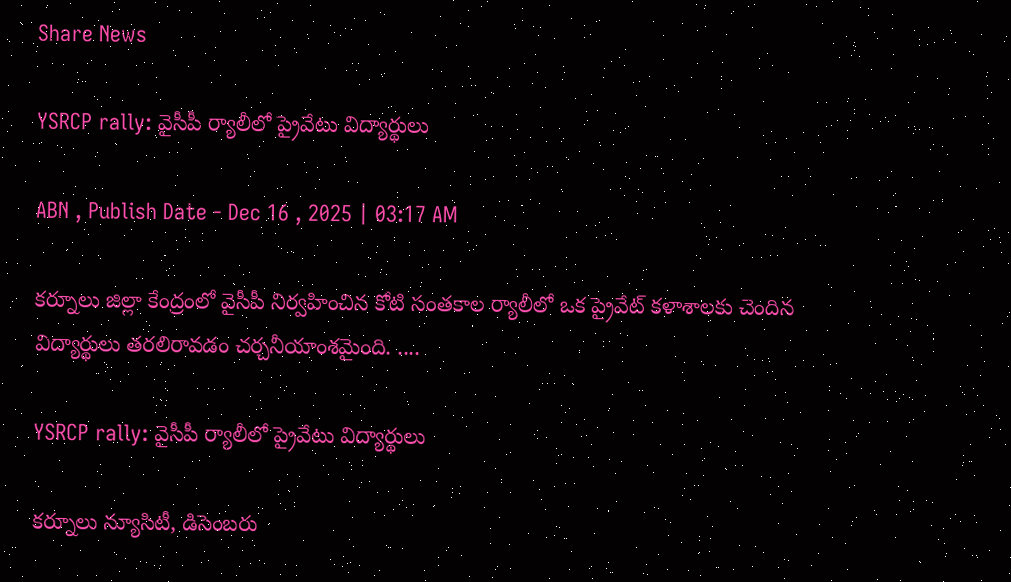Share News

YSRCP rally: వైసీపీ ర్యాలీలో ప్రైవేటు విద్యార్థులు

ABN , Publish Date - Dec 16 , 2025 | 03:17 AM

కర్నూలు జిల్లా కేంద్రంలో వైసీపీ నిర్వహించిన కోటి సంతకాల ర్యాలీలో ఒక ప్రైవేట్‌ కళాశాలకు చెందిన విద్యార్థులు తరలిరావడం చర్చనీయాంశమైంది. ....

YSRCP rally: వైసీపీ ర్యాలీలో ప్రైవేటు విద్యార్థులు

కర్నూలు న్యూసిటీ, డిసెంబరు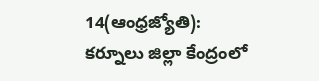14(ఆంధ్రజ్యోతి): కర్నూలు జిల్లా కేంద్రంలో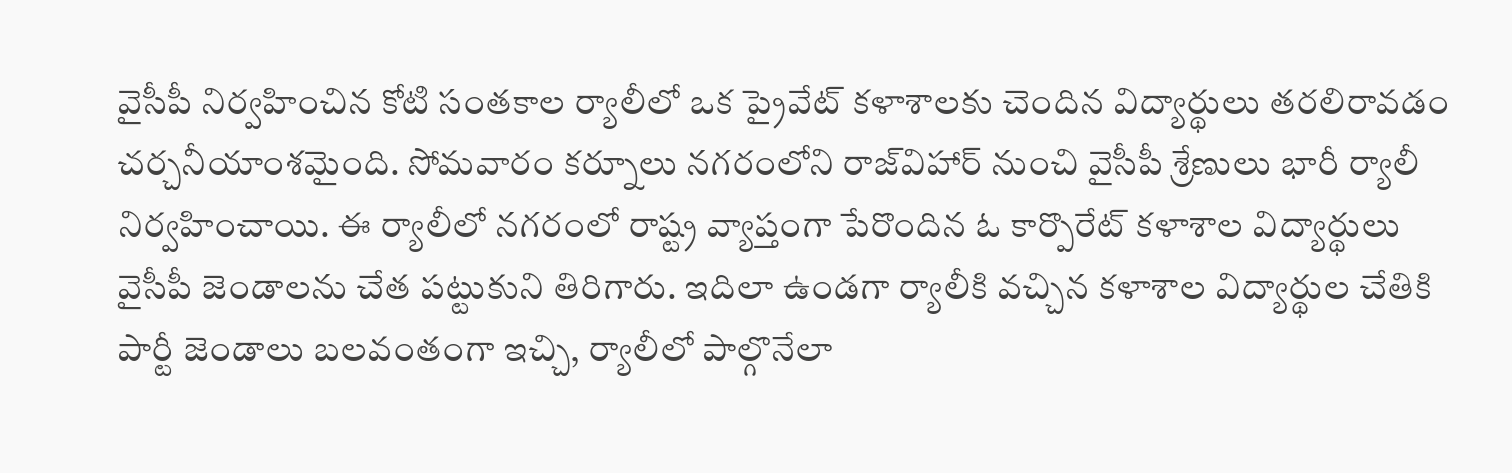వైసీపీ నిర్వహించిన కోటి సంతకాల ర్యాలీలో ఒక ప్రైవేట్‌ కళాశాలకు చెందిన విద్యార్థులు తరలిరావడం చర్చనీయాంశమైంది. సోమవారం కర్నూలు నగరంలోని రాజ్‌విహార్‌ నుంచి వైసీపీ శ్రేణులు భారీ ర్యాలీ నిర్వహించాయి. ఈ ర్యాలీలో నగరంలో రాష్ట్ర వ్యాప్తంగా పేరొందిన ఓ కార్పొరేట్‌ కళాశాల విద్యార్థులు వైసీపీ జెండాలను చేత పట్టుకుని తిరిగారు. ఇదిలా ఉండగా ర్యాలీకి వచ్చిన కళాశాల విద్యార్థుల చేతికి పార్టీ జెండాలు బలవంతంగా ఇచ్చి, ర్యాలీలో పాల్గొనేలా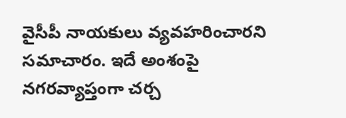వైసీపీ నాయకులు వ్యవహరించారని సమాచారం. ఇదే అంశంపై నగరవ్యాప్తంగా చర్చ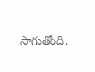సాగుతోంది.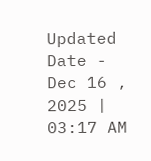Updated Date - Dec 16 , 2025 | 03:17 AM